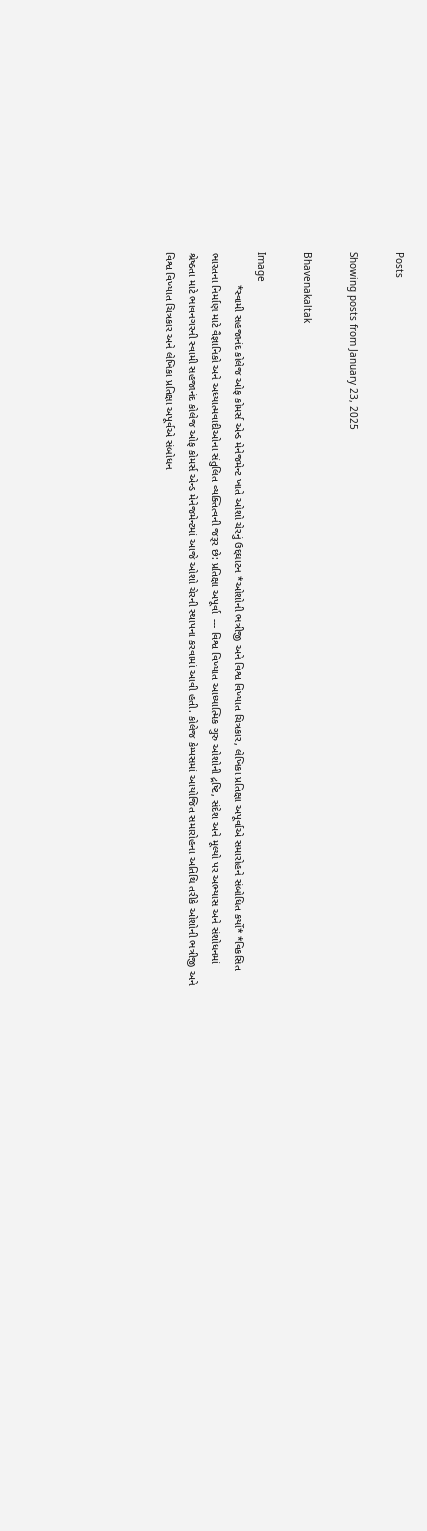Posts

Showing posts from January 23, 2025

Bhavenakaltak

Image
           *સ્વામી સહજાનંદ કોલેજ ઓફ કોમર્સ એન્ડ મેનેજમેન્ટ ખાતે ઓશો ચેરનું ઉદ્દઘાટન *ઓશોની ભત્રીજી અને વિશ્વ વિખ્યાત ચિત્રકાર, લેખિકા પ્રતિક્ષા અપૂર્વાએ સમારોહને સંબોધિત કર્યો* *વિકસિત ભારતના નિર્માણ માટે વૈજ્ઞાનિકો અને અધ્યાત્મવાદીઓના સંતુલિત વ્યક્તિત્વની જરૂર છે: પ્રતિક્ષા અપૂર્વા  --- વિશ્વ વિખ્યાત આધ્યાત્મિક ગુરુ ઓશોની દ્રષ્ટિ, સંદેશ અને મૂલ્યો પર અભ્યાસ અને સંશોધનમાં શ્રેષ્ઠતા માટે ભાવનગરની સ્વામી સહજાનંદ કોલેજ ઓફ કોમર્સ એન્ડ મેનેજમેન્ટમાં આજે ઓશો ચેરની સ્થાપના કરવામાં આવી હતી. કોલેજ કેમ્પસમાં આયોજિત સમારોહના અતિથિ તરીકે ઓશોની ભત્રીજી અને વિશ્વ વિખ્યાત ચિત્રકાર અને લેખિકા પ્રતિક્ષા અપૂર્વએ સંબોધન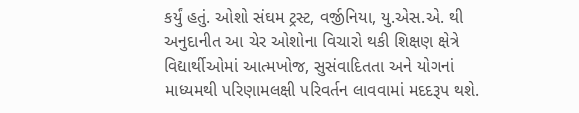કર્યું હતું. ઓશો સંઘમ ટ્રસ્ટ, વર્જીનિયા, યુ.એસ.એ. થી અનુદાનીત આ ચેર ઓશોના વિચારો થકી શિક્ષણ ક્ષેત્રે વિદ્યાર્થીઓમાં આત્મખોજ, સુસંવાદિતતા અને યોગનાં માધ્યમથી પરિણામલક્ષી પરિવર્તન લાવવામાં મદદરૂપ થશે.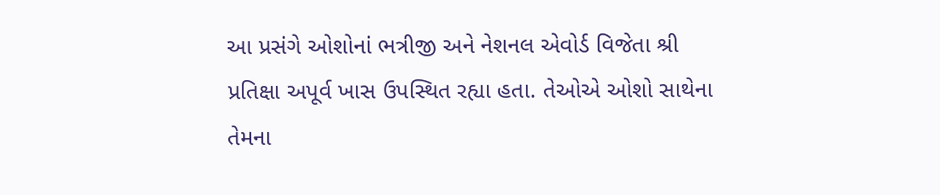આ પ્રસંગે ઓશોનાં ભત્રીજી અને નેશનલ એવોર્ડ વિજેતા શ્રી પ્રતિક્ષા અપૂર્વ ખાસ ઉપસ્થિત રહ્યા હતા. તેઓએ ઓશો સાથેના તેમના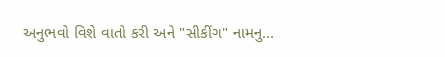અનુભવો વિશે વાતો કરી અને "સીકીંગ" નામનુ...